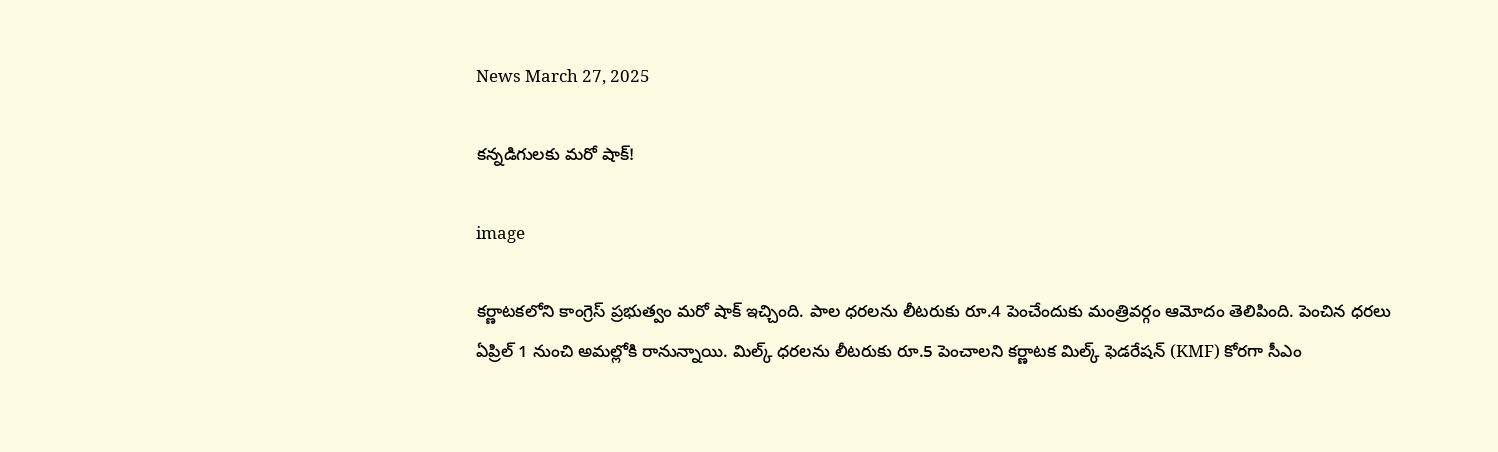News March 27, 2025

కన్నడిగులకు మరో షాక్!

image

కర్ణాటకలోని కాంగ్రెస్ ప్రభుత్వం మరో షాక్ ఇచ్చింది. పాల ధరలను లీటరుకు రూ.4 పెంచేందుకు మంత్రివర్గం ఆమోదం తెలిపింది. పెంచిన ధరలు ఏప్రిల్ 1 నుంచి అమల్లోకి రానున్నాయి. మిల్క్ ధరలను లీటరుకు రూ.5 పెంచాలని కర్ణాటక మిల్క్ ఫెడరేషన్ (KMF) కోరగా సీఎం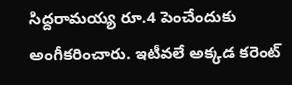సిద్దరామయ్య రూ.4 పెంచేందుకు అంగీకరించారు. ఇటీవలే అక్కడ కరెంట్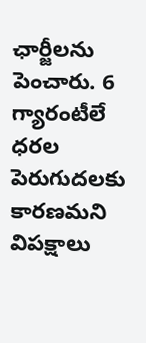ఛార్జీలను పెంచారు. 6 గ్యారంటీలే ధరల పెరుగుదలకు కారణమని విపక్షాలు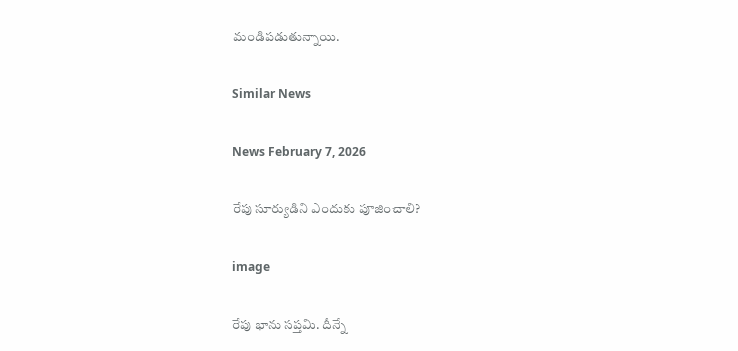మండిపడుతున్నాయి.

Similar News

News February 7, 2026

రేపు సూర్యుడిని ఎందుకు పూజించాలి?

image

రేపు భాను సప్తమి. దీన్నే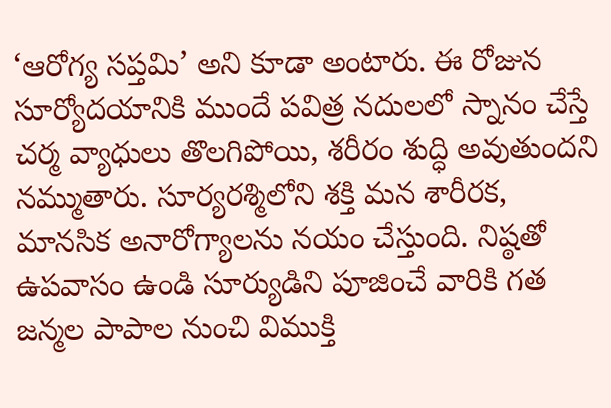‘ఆరోగ్య సప్తమి’ అని కూడా అంటారు. ఈ రోజున సూర్యోదయానికి ముందే పవిత్ర నదులలో స్నానం చేస్తే చర్మ వ్యాధులు తొలగిపోయి, శరీరం శుద్ధి అవుతుందని నమ్ముతారు. సూర్యరశ్మిలోని శక్తి మన శారీరక, మానసిక అనారోగ్యాలను నయం చేస్తుంది. నిష్ఠతో ఉపవాసం ఉండి సూర్యుడిని పూజించే వారికి గత జన్మల పాపాల నుంచి విముక్తి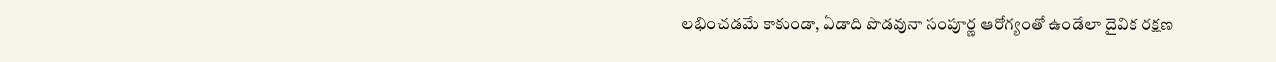లభించడమే కాకుండా, ఏడాది పొడవునా సంపూర్ణ ఆరోగ్యంతో ఉండేలా దైవిక రక్షణ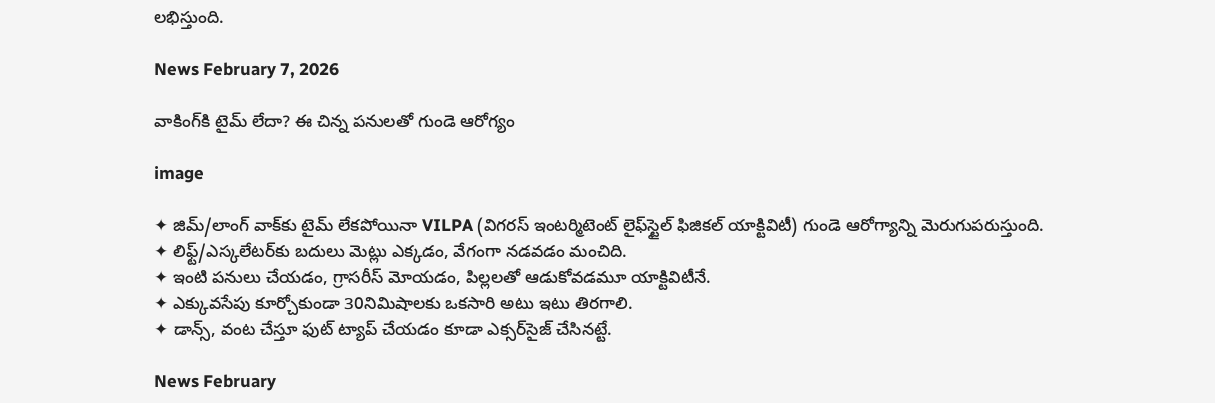లభిస్తుంది.

News February 7, 2026

వాకింగ్‌కి టైమ్ లేదా? ఈ చిన్న పనులతో గుండె ఆరోగ్యం

image

✦ జిమ్/లాంగ్ వాక్‌కు టైమ్ లేకపోయినా VILPA (విగరస్ ఇంటర్మిటెంట్ లైఫ్‌స్టైల్ ఫిజికల్ యాక్టివిటీ) గుండె ఆరోగ్యాన్ని మెరుగుపరుస్తుంది.
✦ లిఫ్ట్/ఎస్కలేటర్‌కు బదులు మెట్లు ఎక్కడం, వేగంగా నడవడం మంచిది.
✦ ఇంటి పనులు చేయడం, గ్రాసరీస్ మోయడం, పిల్లలతో ఆడుకోవడమూ యాక్టివిటీనే.
✦ ఎక్కువసేపు కూర్చోకుండా 30నిమిషాలకు ఒకసారి అటు ఇటు తిరగాలి.
✦ డాన్స్, వంట చేస్తూ ఫుట్ ట్యాప్ చేయడం కూడా ఎక్సర్‌సైజ్ చేసినట్టే.

News February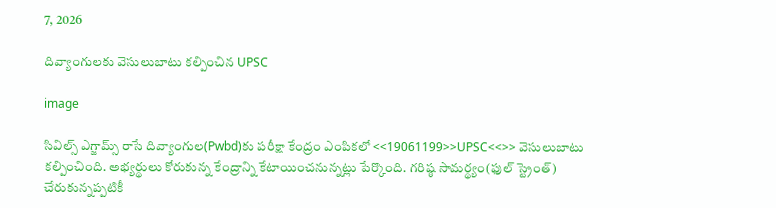7, 2026

దివ్యాంగులకు వెసులుబాటు కల్పించిన UPSC

image

సివిల్స్ ఎగ్జామ్స్ రాసే దివ్యాంగుల(Pwbd)కు పరీక్షా కేంద్రం ఎంపికలో <<19061199>>UPSC<<>> వెసులుబాటు కల్పించింది. అభ్యర్థులు కోరుకున్న కేంద్రాన్ని కేటాయించనున్నట్లు పేర్కొంది. గరిష్ఠ సామర్థ్యం(ఫుల్ స్ట్రెంత్) చేరుకున్నప్పటికీ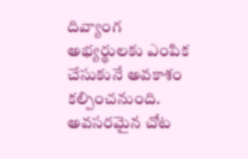దివ్యాంగ అభ్యర్థులకు ఎంపిక చేసుకునే అవకాశం కల్పించనుంది. అవసరమైన చోట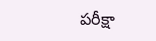పరీక్షా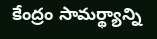కేంద్రం సామర్థ్యాన్ని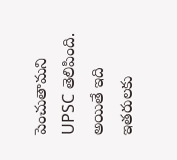పెంచుతామని UPSC తెలిపింది. అయితే ఇది ఇతరులకు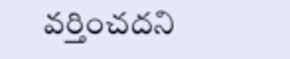వర్తించదని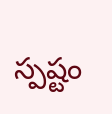స్పష్టం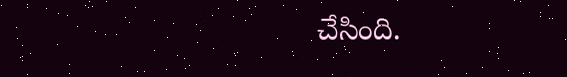చేసింది.